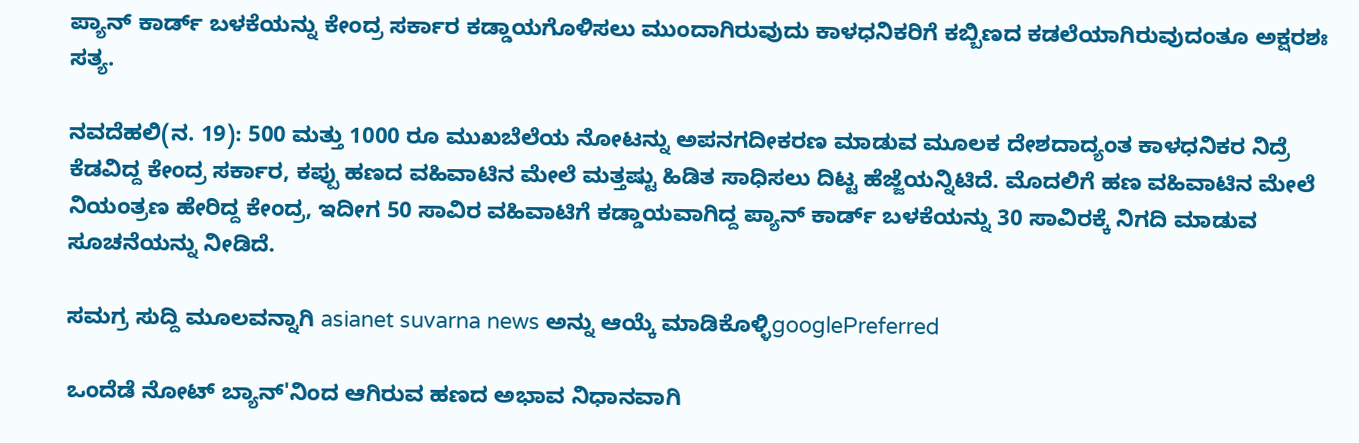ಪ್ಯಾನ್ ಕಾರ್ಡ್ ಬಳಕೆಯನ್ನು ಕೇಂದ್ರ ಸರ್ಕಾರ ಕಡ್ಡಾಯಗೊಳಿಸಲು ಮುಂದಾಗಿರುವುದು ಕಾಳಧನಿಕರಿಗೆ ಕಬ್ಬಿಣದ ಕಡಲೆಯಾಗಿರುವುದಂತೂ ಅಕ್ಷರಶಃ ಸತ್ಯ.

ನವದೆಹಲಿ(ನ. 19): 500 ಮತ್ತು 1000 ರೂ ಮುಖಬೆಲೆಯ ನೋಟನ್ನು ಅಪನಗದೀಕರಣ ಮಾಡುವ ಮೂಲಕ ದೇಶದಾದ್ಯಂತ ಕಾಳಧನಿಕರ ನಿದ್ರೆ ಕೆಡವಿದ್ದ ಕೇಂದ್ರ ಸರ್ಕಾರ, ಕಪ್ಪು ಹಣದ ವಹಿವಾಟಿನ ಮೇಲೆ ಮತ್ತಷ್ಟು ಹಿಡಿತ ಸಾಧಿಸಲು ದಿಟ್ಟ ಹೆಜ್ಜೆಯನ್ನಿಟಿದೆ. ಮೊದಲಿಗೆ ಹಣ ವಹಿವಾಟಿನ ಮೇಲೆ ನಿಯಂತ್ರಣ ಹೇರಿದ್ದ ಕೇಂದ್ರ, ಇದೀಗ 50 ಸಾವಿರ ವಹಿವಾಟಿಗೆ ಕಡ್ಡಾಯವಾಗಿದ್ದ ಪ್ಯಾನ್ ಕಾರ್ಡ್ ಬಳಕೆಯನ್ನು 30 ಸಾವಿರಕ್ಕೆ ನಿಗದಿ ಮಾಡುವ ಸೂಚನೆಯನ್ನು ನೀಡಿದೆ.

ಸಮಗ್ರ ಸುದ್ದಿ ಮೂಲವನ್ನಾಗಿ asianet suvarna news ಅನ್ನು ಆಯ್ಕೆ ಮಾಡಿಕೊಳ್ಳಿgooglePreferred

ಒಂದೆಡೆ ನೋಟ್ ಬ್ಯಾನ್'ನಿಂದ ಆಗಿರುವ ಹಣದ ಅಭಾವ ನಿಧಾನವಾಗಿ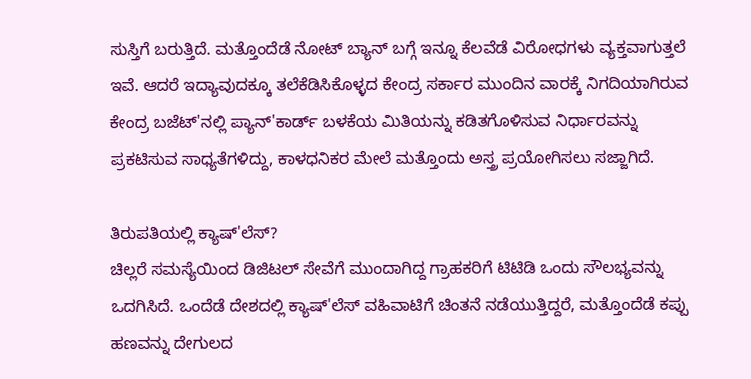ಸುಸ್ತಿಗೆ ಬರುತ್ತಿದೆ. ಮತ್ತೊಂದೆಡೆ ನೋಟ್ ಬ್ಯಾನ್ ಬಗ್ಗೆ ಇನ್ನೂ ಕೆಲವೆಡೆ ವಿರೋಧಗಳು ವ್ಯಕ್ತವಾಗುತ್ತಲೆ ಇವೆ. ಆದರೆ ಇದ್ಯಾವುದಕ್ಕೂ ತಲೆಕೆಡಿಸಿಕೊಳ್ಳದ ಕೇಂದ್ರ ಸರ್ಕಾರ ಮುಂದಿನ ವಾರಕ್ಕೆ ನಿಗದಿಯಾಗಿರುವ ಕೇಂದ್ರ ಬಜೆಟ್'ನಲ್ಲಿ ಪ್ಯಾನ್'ಕಾರ್ಡ್ ಬಳಕೆಯ ಮಿತಿಯನ್ನು ಕಡಿತಗೊಳಿಸುವ ನಿರ್ಧಾರವನ್ನು ಪ್ರಕಟಿಸುವ ಸಾಧ್ಯತೆಗಳಿದ್ದು, ಕಾಳಧನಿಕರ ಮೇಲೆ ಮತ್ತೊಂದು ಅಸ್ತ್ರ ಪ್ರಯೋಗಿಸಲು ಸಜ್ಜಾಗಿದೆ.

ತಿರುಪತಿಯಲ್ಲಿ ಕ್ಯಾಷ್'ಲೆಸ್?
ಚಿಲ್ಲರೆ ಸಮಸ್ಯೆಯಿಂದ ಡಿಜಿಟಲ್ ಸೇವೆಗೆ ಮುಂದಾಗಿದ್ದ ಗ್ರಾಹಕರಿಗೆ ಟಿಟಿಡಿ ಒಂದು ಸೌಲಭ್ಯವನ್ನು ಒದಗಿಸಿದೆ. ಒಂದೆಡೆ ದೇಶದಲ್ಲಿ ಕ್ಯಾಷ್'ಲೆಸ್ ವಹಿವಾಟಿಗೆ ಚಿಂತನೆ ನಡೆಯುತ್ತಿದ್ದರೆ, ಮತ್ತೊಂದೆಡೆ ಕಪ್ಪು ಹಣವನ್ನು ದೇಗುಲದ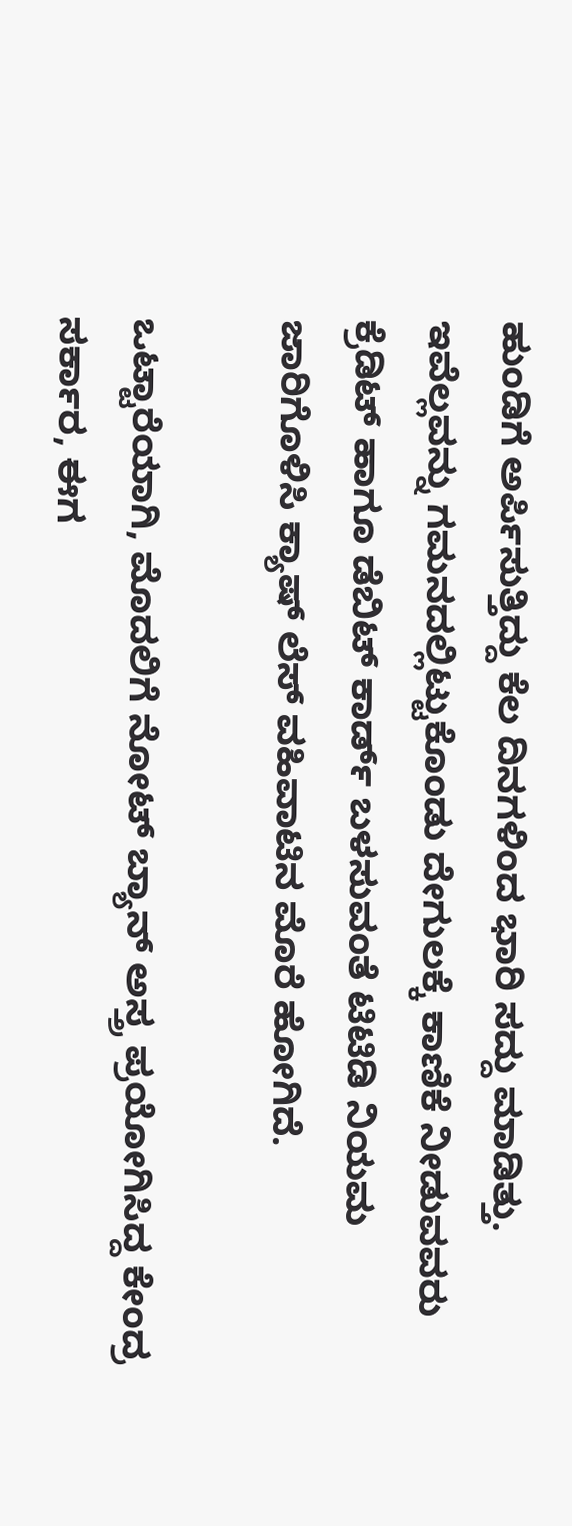ಹುಂಡಿಗೆ ಅರ್ಪಿಸುತ್ತಿದ್ದು ಕೆಲ ದಿನಗಳಿಂದ ಭಾರಿ ಸದ್ದು ಮಾಡಿತ್ತು. ಇವೆಲ್ಲವನ್ನು ಗಮನದಲ್ಲಿಟ್ಟುಕೊಂಡು ದೇಗುಲಕ್ಕೆ ಕಾಣಿಕೆ ನೀಡುವವರು ಕ್ರೆಡಿಟ್ ಹಾಗೂ ಡೆಬಿಟ್ ಕಾರ್ಡ್ ಬಳಸುವಂತೆ ಟಿಟಿಡಿ ನಿಯಮ ಜಾರಿಗೊಳಿಸಿ ಕ್ಯಾಷ್ ಲೆಸ್ ವಹಿವಾಟಿನ ಮೊರೆ ಹೋಗಿದೆ.

ಒಟ್ಟಾರೆಯಾಗಿ, ಮೊದಲಿಗೆ ನೋಟ್ ಬ್ಯಾನ್ ಅಸ್ತ್ರ ಪ್ರಯೋಗಿಸಿದ್ದ ಕೇಂದ್ರ ಸರ್ಕಾರ, ಈಗ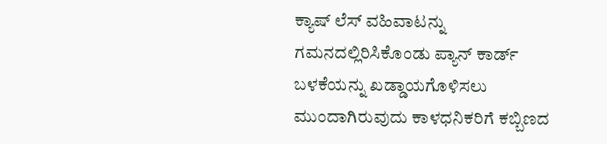ಕ್ಯಾಷ್ ಲೆಸ್ ವಹಿವಾಟನ್ನು ಗಮನದಲ್ಲಿರಿಸಿಕೊಂಡು ಪ್ಯಾನ್ ಕಾರ್ಡ್ ಬಳಕೆಯನ್ನು ಖಡ್ಡಾಯಗೊಳಿಸಲು ಮುಂದಾಗಿರುವುದು ಕಾಳಧನಿಕರಿಗೆ ಕಬ್ಬಿಣದ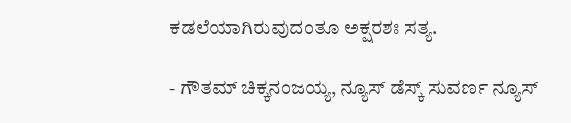ಕಡಲೆಯಾಗಿರುವುದಂತೂ ಅಕ್ಷರಶಃ ಸತ್ಯ.

- ಗೌತಮ್ ಚಿಕ್ಕನಂಜಯ್ಯ, ನ್ಯೂಸ್ ಡೆಸ್ಕ್ ಸುವರ್ಣ ನ್ಯೂಸ್